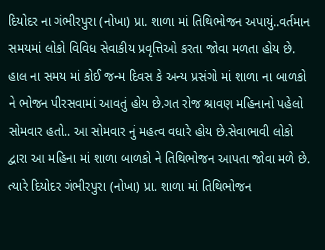દિયોદર ના ગંભીરપુરા (નોખા) પ્રા. શાળા માં તિથિભોજન અપાયું..વર્તમાન સમયમાં લોકો વિવિધ સેવાકીય પ્રવૃત્તિઓ કરતા જોવા મળતા હોય છે. હાલ ના સમય માં કોઈ જન્મ દિવસ કે અન્ય પ્રસંગો માં શાળા ના બાળકો ને ભોજન પીરસવામાં આવતું હોય છે.ગત રોજ શ્રાવણ મહિનાનો પહેલો સોમવાર હતો.. આ સોમવાર નું મહત્વ વધારે હોય છે.સેવાભાવી લોકો દ્વારા આ મહિના માં શાળા બાળકો ને તિથિભોજન આપતા જોવા મળે છે. ત્યારે દિયોદર ગંભીરપુરા (નોખા) પ્રા. શાળા માં તિથિભોજન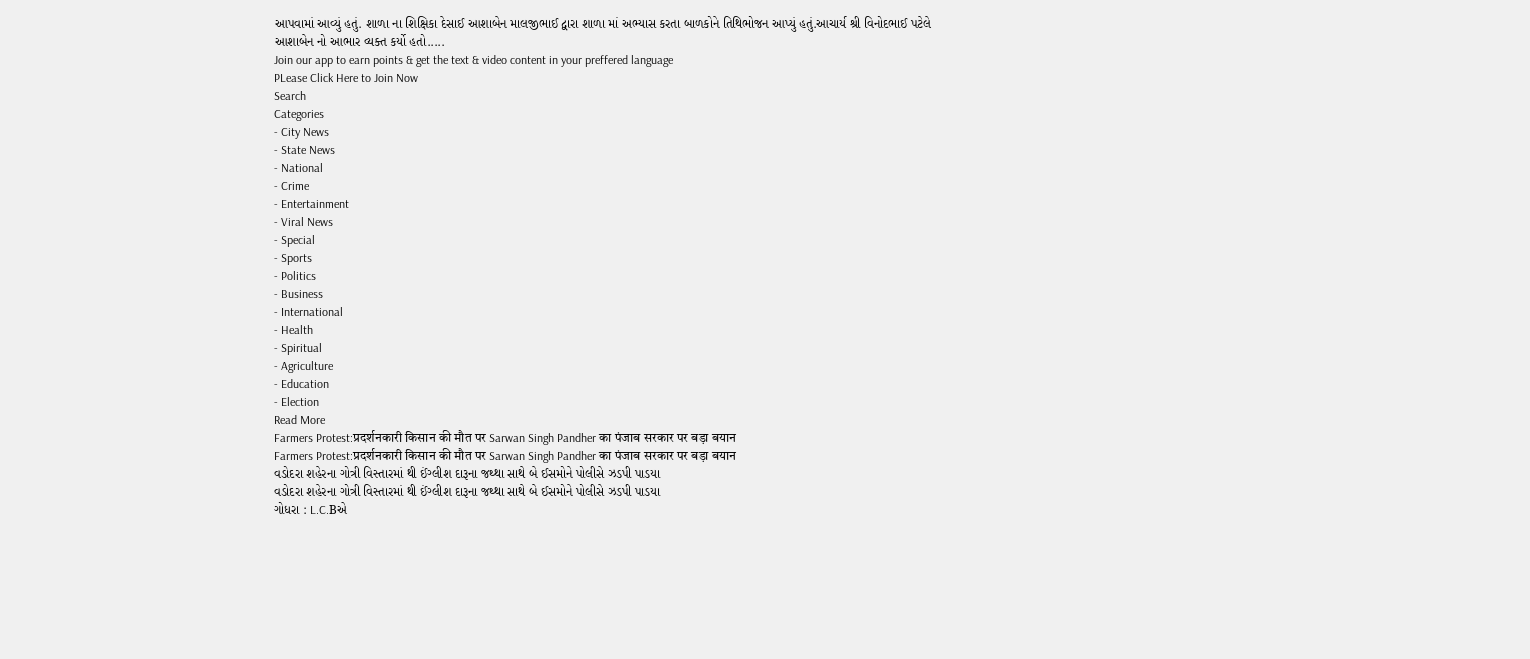આપવામાં આવ્યું હતું. શાળા ના શિક્ષિકા દેસાઈ આશાબેન માલજીભાઈ દ્વારા શાળા માં અભ્યાસ કરતા બાળકોને તિથિભોજન આપ્યું હતું.આચાર્ય શ્રી વિનોદભાઈ પટેલે આશાબેન નો આભાર વ્યક્ત કર્યો હતો.....
Join our app to earn points & get the text & video content in your preffered language
PLease Click Here to Join Now
Search
Categories
- City News
- State News
- National
- Crime
- Entertainment
- Viral News
- Special
- Sports
- Politics
- Business
- International
- Health
- Spiritual
- Agriculture
- Education
- Election
Read More
Farmers Protest:प्रदर्शनकारी किसान की मौत पर Sarwan Singh Pandher का पंजाब सरकार पर बड़ा बयान
Farmers Protest:प्रदर्शनकारी किसान की मौत पर Sarwan Singh Pandher का पंजाब सरकार पर बड़ा बयान
વડોદરા શહેરના ગોત્રી વિસ્તારમાં થી ઈંગ્લીશ દારૂના જથ્થા સાથે બે ઈસમોને પોલીસે ઝડપી પાડયા
વડોદરા શહેરના ગોત્રી વિસ્તારમાં થી ઈંગ્લીશ દારૂના જથ્થા સાથે બે ઈસમોને પોલીસે ઝડપી પાડયા
ગોધરા : L.C.Bએ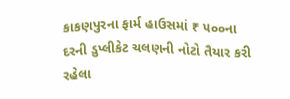કાકણપુરના ફાર્મ હાઉસમાં ₹ ૫૦૦ના દરની ડુપ્લીકેટ ચલણની નોટો તૈયાર કરી રહેલા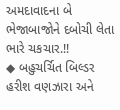અમદાવાદના બે ભેજાબાજોને દબોચી લેતા ભારે ચકચાર.!!
◆ બહુચર્ચિત બિલ્ડર હરીશ વણઝારા અને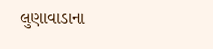લુણાવાડાના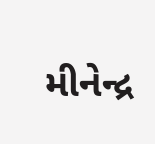મીનેન્દ્ર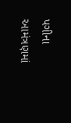પગીના આમંત્રણમાં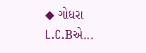◆ ગોધરા L.C.Bએ...